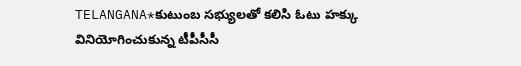TELANGANA*కుటుంబ సభ్యులతో కలిసి ఓటు హక్కు వినియోగించుకున్న టీపీసీసీ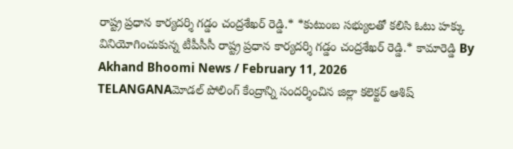రాష్ట్ర ప్రధాన కార్యదర్శి గడ్డం చంద్రశేఖర్ రెడ్డి.* *కుటుంబ సభ్యులతో కలిసి ఓటు హక్కు వినియోగించుకున్న టీపీసీసీ రాష్ట్ర ప్రధాన కార్యదర్శి గడ్డం చంద్రశేఖర్ రెడ్డి.* కామారెడ్డి By Akhand Bhoomi News / February 11, 2026
TELANGANAమోడల్ పోలింగ్ కేంద్రాన్ని సందర్శించిన జిల్లా కలెక్టర్ ఆశిష్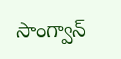సాంగ్వాన్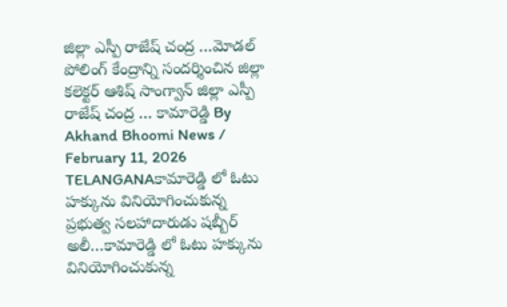జిల్లా ఎస్పీ రాజేష్ చంద్ర …మోడల్ పోలింగ్ కేంద్రాన్ని సందర్శించిన జిల్లా కలెక్టర్ ఆశిష్ సాంగ్వాన్ జిల్లా ఎస్పీ రాజేష్ చంద్ర … కామారెడ్డి By Akhand Bhoomi News / February 11, 2026
TELANGANAకామారెడ్డి లో ఓటు హక్కును వినియోగించుకున్న ప్రభుత్వ సలహాదారుడు షబ్బీర్ అలీ…కామారెడ్డి లో ఓటు హక్కును వినియోగించుకున్న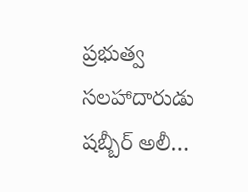ప్రభుత్వ సలహాదారుడు షబ్బీర్ అలీ…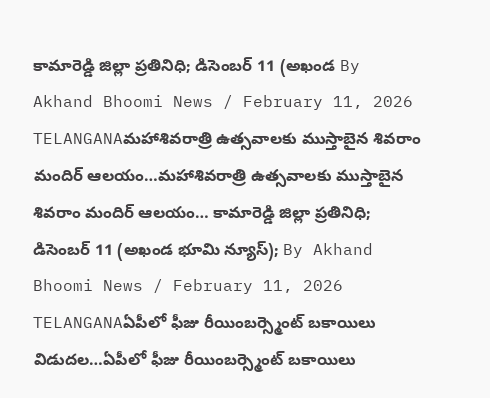కామారెడ్డి జిల్లా ప్రతినిధి; డిసెంబర్ 11 (అఖండ By Akhand Bhoomi News / February 11, 2026
TELANGANAమహాశివరాత్రి ఉత్సవాలకు ముస్తాబైన శివరాం మందిర్ ఆలయం…మహాశివరాత్రి ఉత్సవాలకు ముస్తాబైన శివరాం మందిర్ ఆలయం… కామారెడ్డి జిల్లా ప్రతినిధి; డిసెంబర్ 11 (అఖండ భూమి న్యూస్); By Akhand Bhoomi News / February 11, 2026
TELANGANAఏపీలో ఫీజు రీయింబర్స్మెంట్ బకాయిలు విడుదల…ఏపీలో ఫీజు రీయింబర్స్మెంట్ బకాయిలు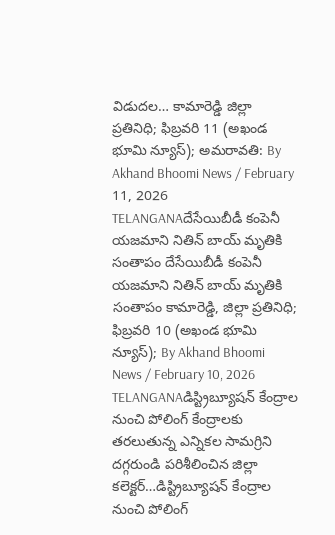విడుదల… కామారెడ్డి జిల్లా ప్రతినిధి; ఫిబ్రవరి 11 (అఖండ భూమి న్యూస్); అమరావతి: By Akhand Bhoomi News / February 11, 2026
TELANGANAదేసేయిబీడీ కంపెనీ యజమాని నితిన్ బాయ్ మృతికి సంతాపం దేసేయిబీడీ కంపెనీ యజమాని నితిన్ బాయ్ మృతికి సంతాపం కామారెడ్డి, జిల్లా ప్రతినిధి; ఫిబ్రవరి 10 (అఖండ భూమి న్యూస్); By Akhand Bhoomi News / February 10, 2026
TELANGANAడిస్ట్రిబ్యూషన్ కేంద్రాల నుంచి పోలింగ్ కేంద్రాలకు తరలుతున్న ఎన్నికల సామగ్రిని దగ్గరుండి పరిశీలించిన జిల్లా కలెక్టర్…డిస్ట్రిబ్యూషన్ కేంద్రాల నుంచి పోలింగ్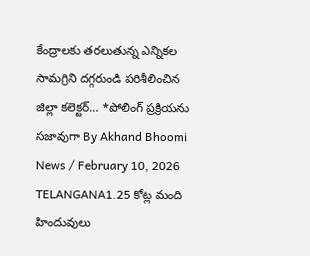కేంద్రాలకు తరలుతున్న ఎన్నికల సామగ్రిని దగ్గరుండి పరిశీలించిన జిల్లా కలెక్టర్… *పోలింగ్ ప్రక్రియను సజావుగా By Akhand Bhoomi News / February 10, 2026
TELANGANA1.25 కోట్ల మంది హిందువులు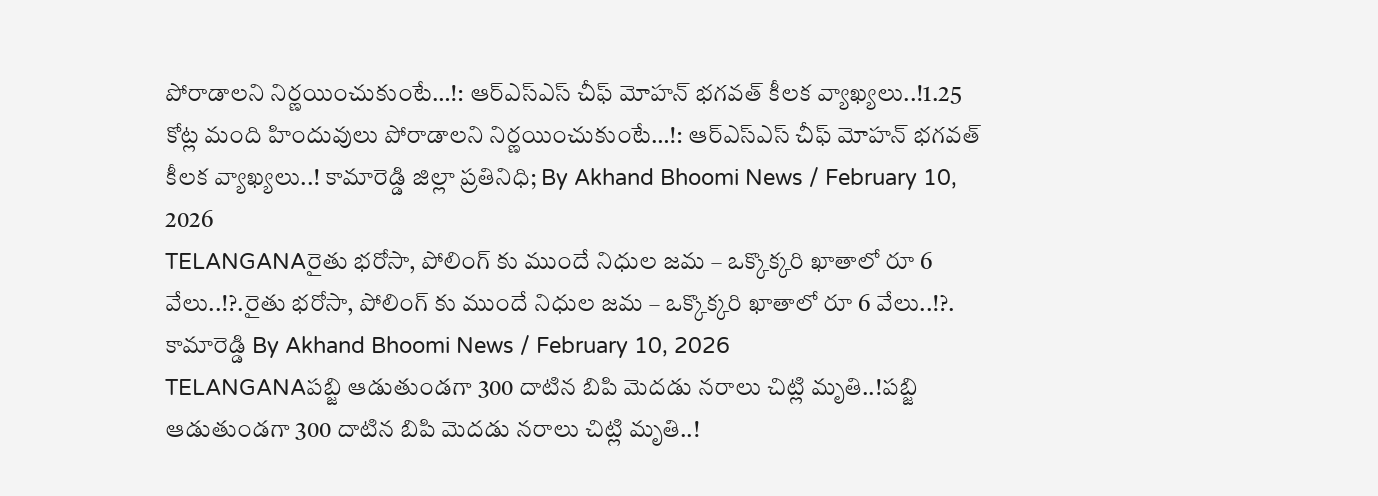పోరాడాలని నిర్ణయించుకుంటే…!: ఆర్ఎస్ఎస్ చీఫ్ మోహన్ భగవత్ కీలక వ్యాఖ్యలు..!1.25 కోట్ల మంది హిందువులు పోరాడాలని నిర్ణయించుకుంటే…!: ఆర్ఎస్ఎస్ చీఫ్ మోహన్ భగవత్ కీలక వ్యాఖ్యలు..! కామారెడ్డి జిల్లా ప్రతినిధి; By Akhand Bhoomi News / February 10, 2026
TELANGANAరైతు భరోసా, పోలింగ్ కు ముందే నిధుల జమ – ఒక్కొక్కరి ఖాతాలో రూ 6 వేలు..!?.రైతు భరోసా, పోలింగ్ కు ముందే నిధుల జమ – ఒక్కొక్కరి ఖాతాలో రూ 6 వేలు..!?. కామారెడ్డి By Akhand Bhoomi News / February 10, 2026
TELANGANAపబ్జి ఆడుతుండగా 300 దాటిన బిపి మెదడు నరాలు చిట్లి మృతి..!పబ్జి ఆడుతుండగా 300 దాటిన బిపి మెదడు నరాలు చిట్లి మృతి..!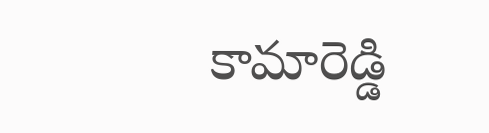కామారెడ్డి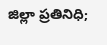జిల్లా ప్రతినిధి;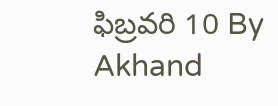ఫిబ్రవరి 10 By Akhand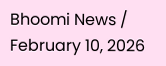Bhoomi News / February 10, 2026